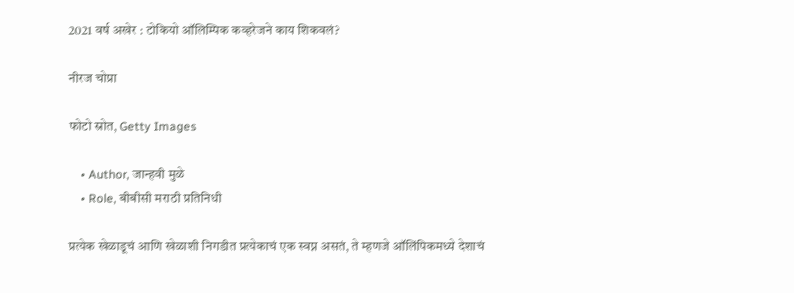2021 वर्ष अखेर : टोकियो ऑलिम्पिक कव्हरेजने काय शिकवलं?

नीरज चोप्रा

फोटो स्रोत, Getty Images

    • Author, जान्हवी मुळे
    • Role, बीबीसी मराठी प्रतिनिधी

प्रत्येक खेळाडूचं आणि खेळाशी निगडीत प्रत्येकाचं एक स्वप्न असतं, ते म्हणजे ऑलिंपिकमध्ये देशाचं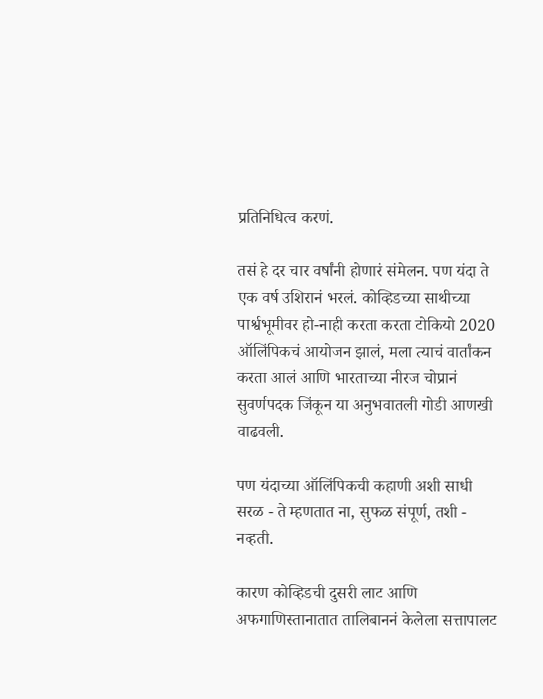प्रतिनिधित्व करणं.

तसं हे दर चार वर्षांनी होणारं संमेलन. पण यंदा ते एक वर्ष उशिरानं भरलं. कोव्हिडच्या साथीच्या पार्श्वभूमीवर हो-नाही करता करता टोकियो 2020 ऑलिंपिकचं आयोजन झालं, मला त्याचं वार्तांकन करता आलं आणि भारताच्या नीरज चोप्रानं सुवर्णपदक जिंकून या अनुभवातली गोडी आणखी वाढवली.

पण यंदाच्या ऑलिंपिकची कहाणी अशी साधी सरळ - ते म्हणतात ना, सुफळ संपूर्ण, तशी - नव्हती.

कारण कोव्हिडची दुसरी लाट आणि अफगाणिस्तानातात तालिबाननं केलेला सत्तापालट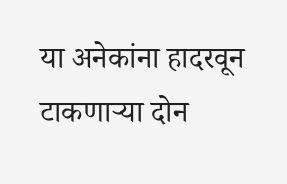या अनेकांना हादरवून टाकणाऱ्या दोन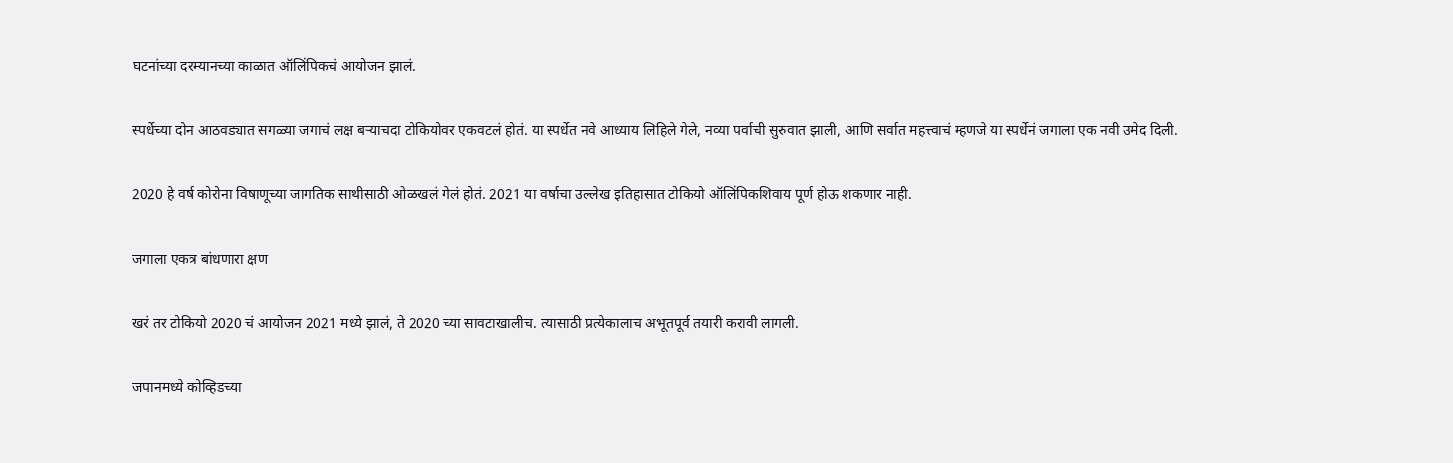घटनांच्या दरम्यानच्या काळात ऑलिंपिकचं आयोजन झालं.

स्पर्धेच्या दोन आठवड्यात सगळ्या जगाचं लक्ष बऱ्याचदा टोकियोवर एकवटलं होतं. या स्पर्धेत नवे आध्याय लिहिले गेले, नव्या पर्वाची सुरुवात झाली, आणि सर्वात महत्त्वाचं म्हणजे या स्पर्धेनं जगाला एक नवी उमेद दिली.

2020 हे वर्ष कोरोना विषाणूच्या जागतिक साथीसाठी ओळखलं गेलं होतं. 2021 या वर्षाचा उल्लेख इतिहासात टोकियो ऑलिंपिकशिवाय पूर्ण होऊ शकणार नाही.

जगाला एकत्र बांधणारा क्षण

खरं तर टोकियो 2020 चं आयोजन 2021 मध्ये झालं, ते 2020 च्या सावटाखालीच. त्यासाठी प्रत्येकालाच अभूतपूर्व तयारी करावी लागली.

जपानमध्ये कोव्हिडच्या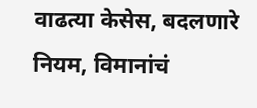वाढत्या केसेस, बदलणारे नियम, विमानांचं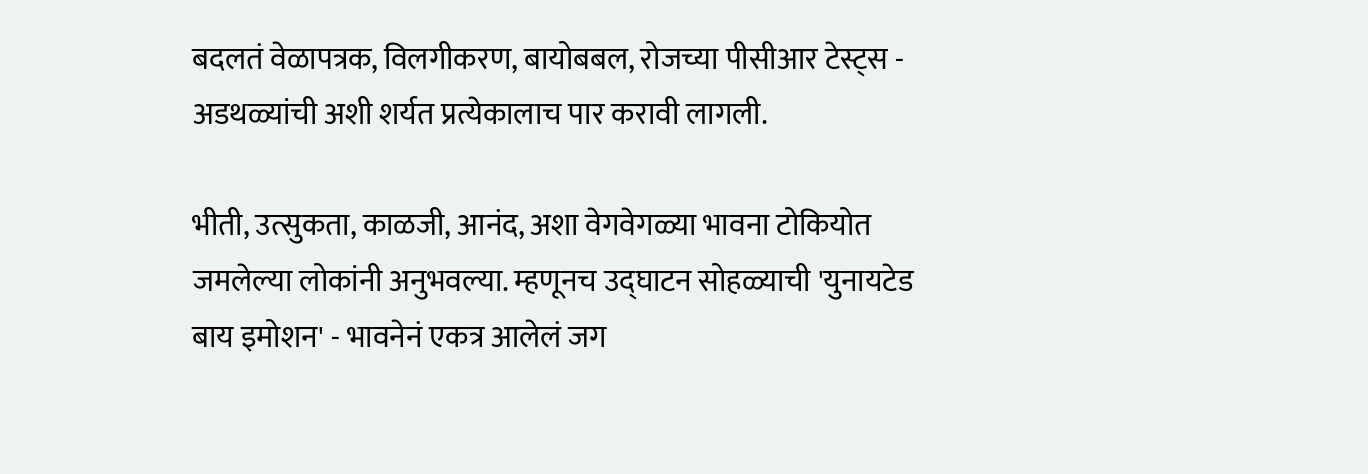बदलतं वेळापत्रक, विलगीकरण, बायोबबल, रोजच्या पीसीआर टेस्ट्स - अडथळ्यांची अशी शर्यत प्रत्येकालाच पार करावी लागली.

भीती, उत्सुकता, काळजी, आनंद, अशा वेगवेगळ्या भावना टोकियोत जमलेल्या लोकांनी अनुभवल्या. म्हणूनच उद्घाटन सोहळ्याची 'युनायटेड बाय इमोशन' - भावनेनं एकत्र आलेलं जग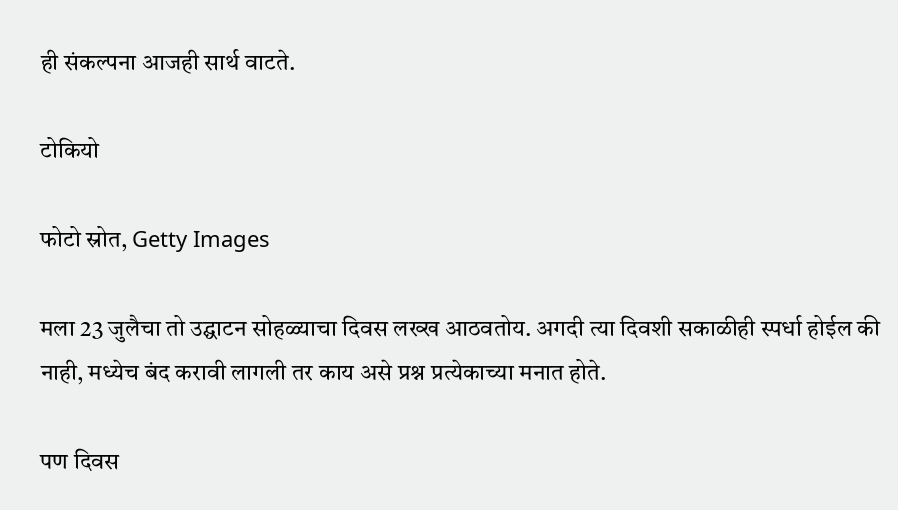ही संकल्पना आजही सार्थ वाटते.

टोकियो

फोटो स्रोत, Getty Images

मला 23 जुलैचा तो उद्घाटन सोहळ्याचा दिवस लख्ख आठवतोय. अगदी त्या दिवशी सकाळीही स्पर्धा होईल की नाही, मध्येच बंद करावी लागली तर काय असे प्रश्न प्रत्येकाच्या मनात होते.

पण दिवस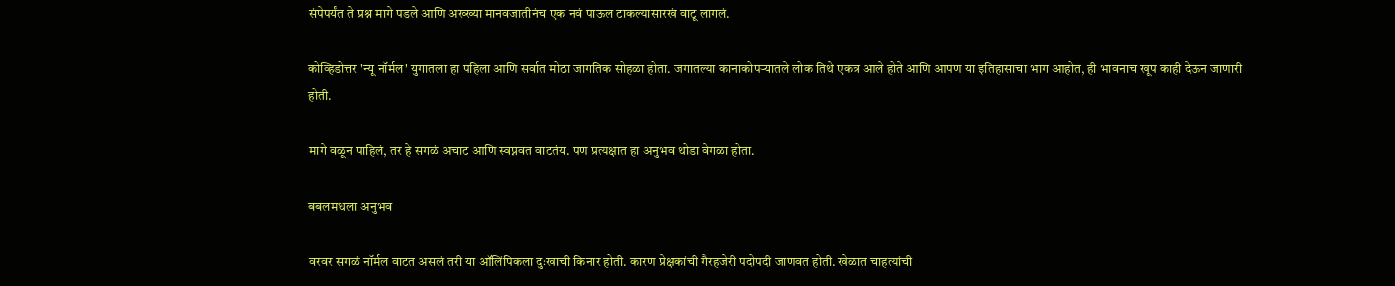संपेपर्यंत ते प्रश्न मागे पडले आणि अख्ख्या मानवजातीनंच एक नवं पाऊल टाकल्यासारखं वाटू लागलं.

कोव्हिडोत्तर 'न्यू नॉर्मल' युगातला हा पहिला आणि सर्वात मोठा जागतिक सोहळा होता. जगातल्या कानाकोपऱ्यातले लोक तिथे एकत्र आले होते आणि आपण या इतिहासाचा भाग आहोत, ही भावनाच खूप काही देऊन जाणारी होती.

मागे वळून पाहिलं, तर हे सगळं अचाट आणि स्वप्नवत वाटतंय. पण प्रत्यक्षात हा अनुभव थोडा वेगळा होता.

बबलमधला अनुभव

वरवर सगळं नॉर्मल वाटत असलं तरी या ऑलिंपिकला दुःखाची किनार होती. कारण प्रेक्षकांची गैरहजेरी पदोपदी जाणवत होती. खेळात चाहत्यांची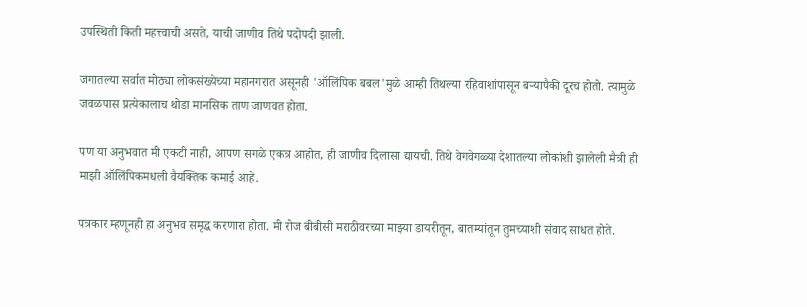उपस्थिती किती महत्त्वाची असते, याची जाणीव तिथे पदोपदी झाली.

जगातल्या सर्वात मोठ्या लोकसंख्येच्या महानगरात असूनही 'ऑलिंपिक बबल'मुळे आम्ही तिथल्या रहिवाशांपासून बऱ्यापैकी दूरच होतो. त्यामुळे जवळपास प्रत्येकालाच थोडा मानसिक ताण जाणवत होता.

पण या अनुभवात मी एकटी नाही, आपण सगळे एकत्र आहोत, ही जाणीव दिलासा द्यायची. तिथे वेगवेगळ्या देशातल्या लोकांशी झालेली मैत्री ही माझी ऑलिंपिकमधली वैयक्तिक कमाई आहे.

पत्रकार म्हणूनही हा अनुभव समृद्ध करणारा होता. मी रोज बीबीसी मराठीवरच्या माझ्या डायरीतून, बातम्यांतून तुमच्याशी संवाद साधत होते.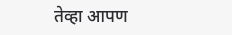तेव्हा आपण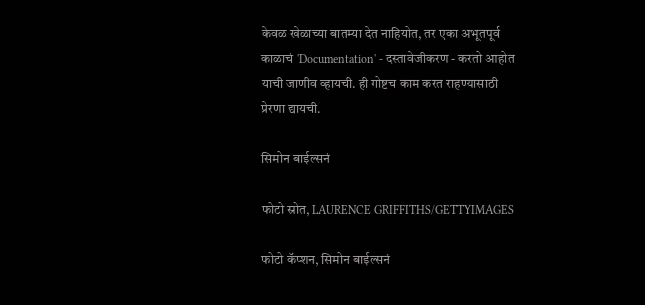केवळ खेळाच्या बातम्या देत नाहियोत, तर एका अभूतपूर्व काळाचं 'Documentation' - दस्तावेजीकरण - करतो आहोत याची जाणीव व्हायची. ही गोष्टच काम करत राहण्यासाठी प्रेरणा द्यायची.

सिमोन बाईल्सनं

फोटो स्रोत, LAURENCE GRIFFITHS/GETTYIMAGES

फोटो कॅप्शन, सिमोन बाईल्सनं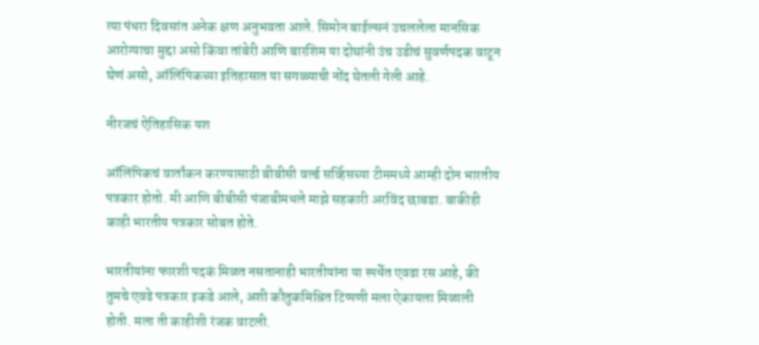त्या पंधरा दिवसांत अनेक क्षण अनुभवता आले. सिमोन बाईल्सनं उचललेला मानसिक आरोग्याचा मुद्दा असो किंवा तांबेरी आणि बारशिम या दोघांनी उंच उडीचं सुवर्णपदक वाटून घेणं असो, ऑलिंपिकच्या इतिहासात या सगळ्याची नोंद घेतली गेली आहे.

नीरजचं ऐतिहासिक यश

ऑलिंपिकचं वार्तांकन करण्यासाठी बीबीसी वर्ल्ड सर्व्हिसच्या टीममध्ये आम्ही दोन भारतीय पत्रकार होतो. मी आणि बीबीसी पंजाबीमधले माझे सहकारी अरविंद छाबडा. बाकीही काही भारतीय पत्रकार सोबत होते.

भारतीयांना फारशी पदकं मिळत नसतानाही भारतीयांना या स्पर्धेत एवढा रस आहे, की तुमचे एवढे पत्रकार इकडे आले, अशी कौतुकमिश्रित टिप्पणी मला ऐकायला मिळाली होती. मला ती काहीशी रंजक वाटली.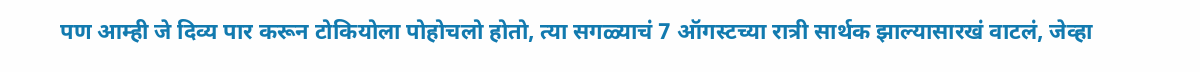पण आम्ही जे दिव्य पार करून टोकियोला पोहोचलो होतो, त्या सगळ्याचं 7 ऑगस्टच्या रात्री सार्थक झाल्यासारखं वाटलं, जेव्हा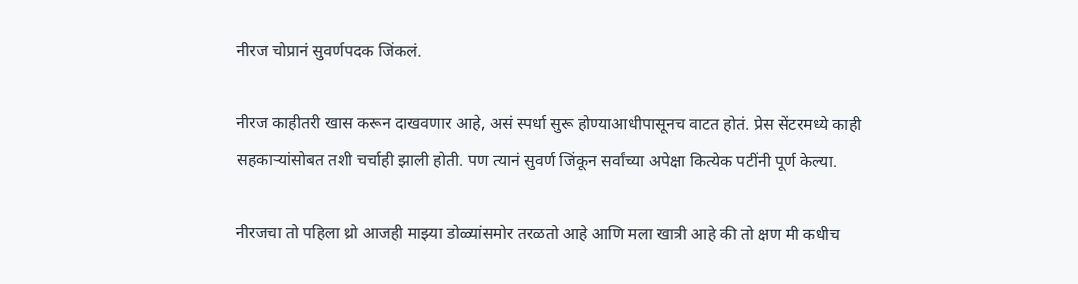नीरज चोप्रानं सुवर्णपदक जिंकलं.

नीरज काहीतरी खास करून दाखवणार आहे, असं स्पर्धा सुरू होण्याआधीपासूनच वाटत होतं. प्रेस सेंटरमध्ये काही सहकाऱ्यांसोबत तशी चर्चाही झाली होती. पण त्यानं सुवर्ण जिंकून सर्वांच्या अपेक्षा कित्येक पटींनी पूर्ण केल्या.

नीरजचा तो पहिला थ्रो आजही माझ्या डोळ्यांसमोर तरळतो आहे आणि मला खात्री आहे की तो क्षण मी कधीच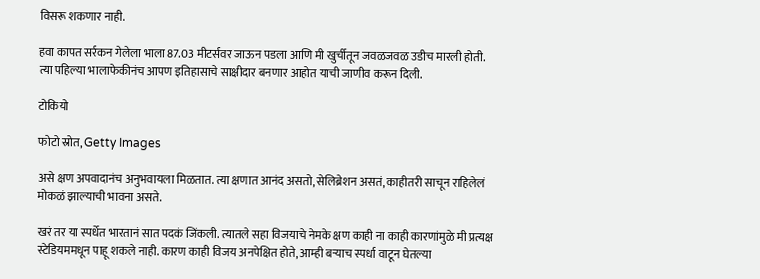विसरू शकणार नाही.

हवा कापत सर्रकन गेलेला भाला 87.03 मीटर्सवर जाऊन पडला आणि मी खुर्चीतून जवळजवळ उडीच मारली होती. त्या पहिल्या भालाफेकीनंच आपण इतिहासाचे साक्षीदार बनणार आहोत याची जाणीव करून दिली.

टोकियो

फोटो स्रोत, Getty Images

असे क्षण अपवादानंच अनुभवायला मिळतात. त्या क्षणात आनंद असतो, सेलिब्रेशन असतं, काहीतरी साचून राहिलेलं मोकळं झाल्याची भावना असते.

खरं तर या स्पर्धेत भारतानं सात पदकं जिंकली. त्यातले सहा विजयाचे नेमके क्षण काही ना काही कारणांमुळे मी प्रत्यक्ष स्टेडियममधून पाहू शकले नाही. कारण काही विजय अनपेक्षित होते, आम्ही बऱ्याच स्पर्धा वाटून घेतल्या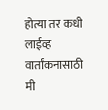होत्या तर कधी लाईव्ह वार्तांकनासाठी मी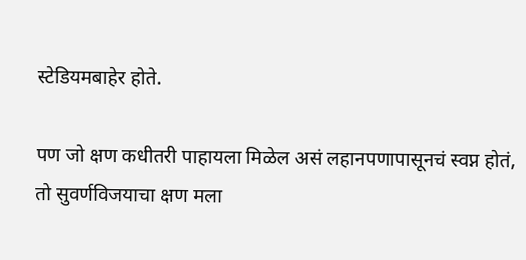स्टेडियमबाहेर होते.

पण जो क्षण कधीतरी पाहायला मिळेल असं लहानपणापासूनचं स्वप्न होतं, तो सुवर्णविजयाचा क्षण मला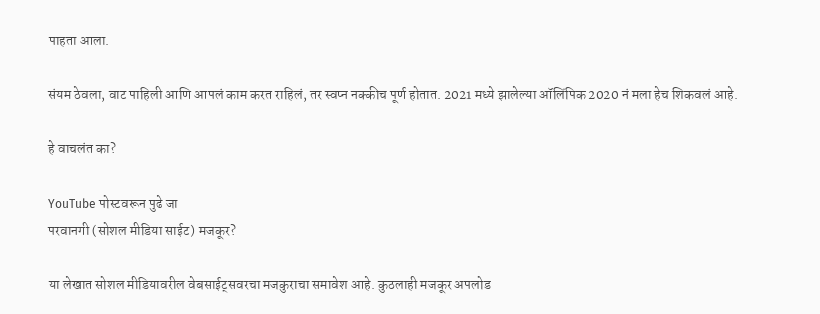पाहता आला.

संयम ठेवला, वाट पाहिली आणि आपलं काम करत राहिलं, तर स्वप्न नक्कीच पूर्ण होतात. 2021 मध्ये झालेल्या ऑलिंपिक 2020 नं मला हेच शिकवलं आहे.

हे वाचलंत का?

YouTube पोस्टवरून पुढे जा
परवानगी (सोशल मीडिया साईट) मजकूर?

या लेखात सोशल मीडियावरील वेबसाईट्सवरचा मजकुराचा समावेश आहे. कुठलाही मजकूर अपलोड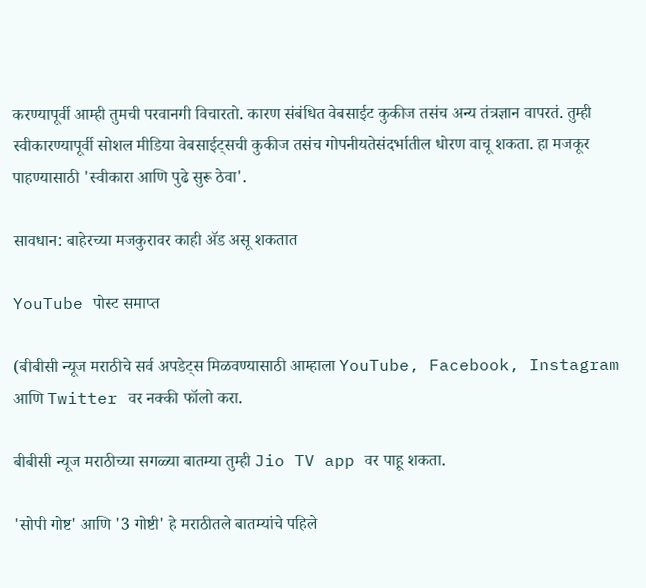करण्यापूर्वी आम्ही तुमची परवानगी विचारतो. कारण संबंधित वेबसाईट कुकीज तसंच अन्य तंत्रज्ञान वापरतं. तुम्ही स्वीकारण्यापूर्वी सोशल मीडिया वेबसाईट्सची कुकीज तसंच गोपनीयतेसंदर्भातील धोरण वाचू शकता. हा मजकूर पाहण्यासाठी 'स्वीकारा आणि पुढे सुरू ठेवा'.

सावधान: बाहेरच्या मजकुरावर काही ॲड असू शकतात

YouTube पोस्ट समाप्त

(बीबीसी न्यूज मराठीचे सर्व अपडेट्स मिळवण्यासाठी आम्हाला YouTube, Facebook, Instagram आणि Twitter वर नक्की फॉलो करा.

बीबीसी न्यूज मराठीच्या सगळ्या बातम्या तुम्ही Jio TV app वर पाहू शकता.

'सोपी गोष्ट' आणि '3 गोष्टी' हे मराठीतले बातम्यांचे पहिले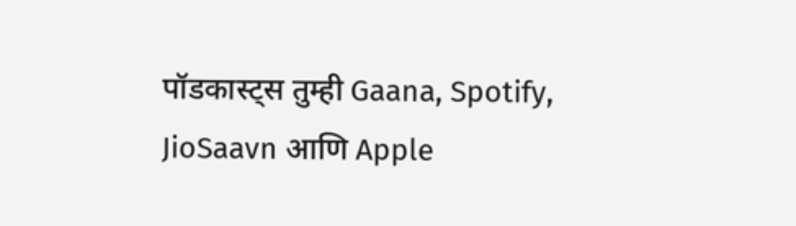पॉडकास्ट्स तुम्ही Gaana, Spotify, JioSaavn आणि Apple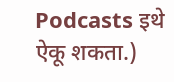Podcasts इथे ऐकू शकता.)